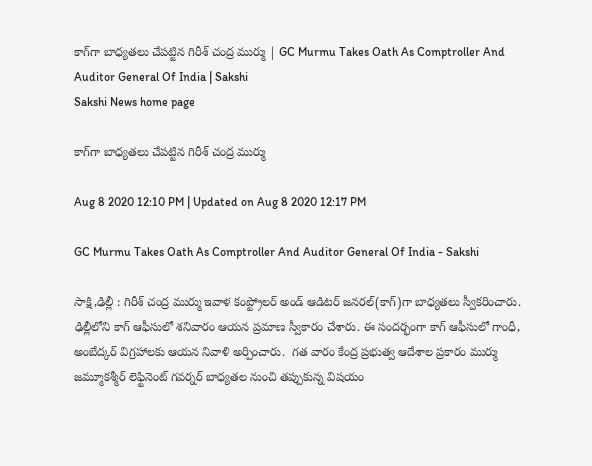కాగ్‌గా బాధ్యతలు చేపట్టిన గిరీశ్ చంద్ర‌ ముర్ము | GC Murmu Takes Oath As Comptroller And Auditor General Of India | Sakshi
Sakshi News home page

కాగ్‌గా బాధ్యతలు చేపట్టిన గిరీశ్ చంద్ర‌ ముర్ము

Aug 8 2020 12:10 PM | Updated on Aug 8 2020 12:17 PM

GC Murmu Takes Oath As Comptroller And Auditor General Of India - Sakshi

సాక్షి,ఢిల్లీ : గిరీశ్ చంద్ర‌ ముర్ము ఇవాళ కంప్ట్రోల‌ర్ అండ్ ఆడిట‌ర్ జ‌న‌ర‌ల్‌(కాగ్‌)గా బాధ్య‌త‌లు స్వీక‌రించారు.  ఢిల్లీలోని కాగ్ ఆఫీసులో శనివారం ఆయ‌న ప్ర‌మాణ స్వీకారం చేశారు. ఈ సంద‌ర్భంగా కాగ్ ఆఫీసులో గాంధీ, అంబేద్క‌ర్ విగ్ర‌హాల‌కు ఆయ‌న నివాళి అర్పించారు.  గ‌త వారం కేంద్ర ప్ర‌భుత్వ ఆదేశాల ప్ర‌కారం ముర్ము జ‌మ్మూక‌శ్మీర్ లెఫ్టినెంట్ గ‌వ‌ర్న‌ర్ బాధ్య‌త‌ల నుంచి త‌ప్పుకున్న విష‌యం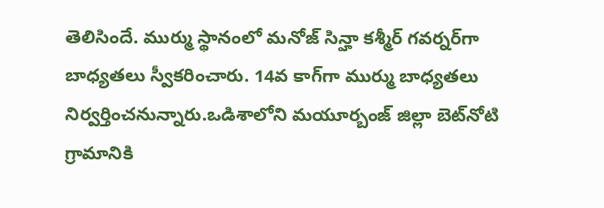తెలిసిందే. ముర్ము స్థానంలో మ‌నోజ్ సిన్హా క‌శ్మీర్ గ‌వ‌ర్న‌ర్‌గా బాధ్య‌త‌లు స్వీక‌రించారు. 14వ కాగ్‌గా ముర్ము బాధ్య‌త‌లు నిర్వ‌ర్తించ‌నున్నారు.ఒడిశాలోని మ‌యూర్బంజ్ జిల్లా బెట్‌నోటి గ్రామానికి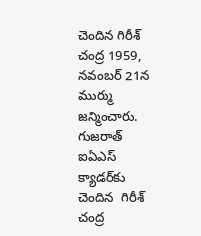చెందిన గిరీశ్ చంద్ర 1959, న‌వంబ‌ర్ 21న ముర్ము జ‌న్మించారు. గుజ‌రాత్ ఐఏఎస్ క్యాడ‌ర్‌కు చెందిన  గిరీశ్‌ చంద్ర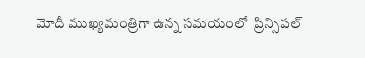మోదీ ముఖ్యమంత్రిగా ఉన్న సమయంలో  ప్రిన్సిప‌ల్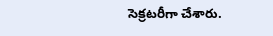సెక్ర‌ట‌రీగా చేశారు.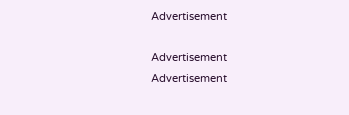Advertisement

Advertisement
Advertisement